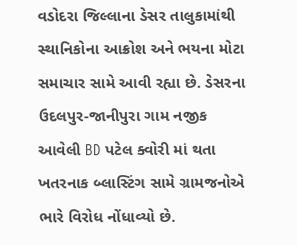વડોદરા જિલ્લાના ડેસર તાલુકામાંથી સ્થાનિકોના આક્રોશ અને ભયના મોટા સમાચાર સામે આવી રહ્યા છે. ડેસરના ઉદલપુર-જાનીપુરા ગામ નજીક આવેલી BD પટેલ ક્વોરી માં થતા ખતરનાક બ્લાસ્ટિંગ સામે ગ્રામજનોએ ભારે વિરોધ નોંધાવ્યો છે.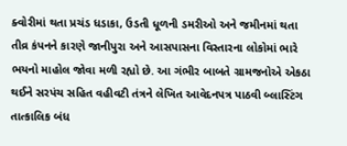ક્વોરીમાં થતા પ્રચંડ ધડાકા, ઉડતી ધૂળની ડમરીઓ અને જમીનમાં થતા તીવ્ર કંપનને કારણે જાનીપુરા અને આસપાસના વિસ્તારના લોકોમાં ભારે ભયનો માહોલ જોવા મળી રહ્યો છે. આ ગંભીર બાબતે ગ્રામજનોએ એકઠા થઈને સરપંચ સહિત વહીવટી તંત્રને લેખિત આવેદનપત્ર પાઠવી બ્લાસ્ટિંગ તાત્કાલિક બંધ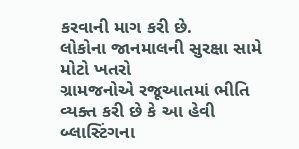કરવાની માગ કરી છે.
લોકોના જાનમાલની સુરક્ષા સામે મોટો ખતરો
ગ્રામજનોએ રજૂઆતમાં ભીતિ વ્યક્ત કરી છે કે આ હેવી બ્લાસ્ટિંગના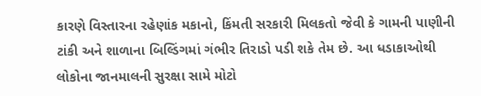કારણે વિસ્તારના રહેણાંક મકાનો, કિંમતી સરકારી મિલકતો જેવી કે ગામની પાણીની ટાંકી અને શાળાના બિલ્ડિંગમાં ગંભીર તિરાડો પડી શકે તેમ છે. આ ધડાકાઓથી લોકોના જાનમાલની સુરક્ષા સામે મોટો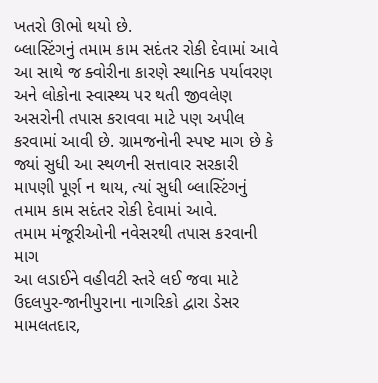ખતરો ઊભો થયો છે.
બ્લાસ્ટિંગનું તમામ કામ સદંતર રોકી દેવામાં આવે
આ સાથે જ ક્વોરીના કારણે સ્થાનિક પર્યાવરણ અને લોકોના સ્વાસ્થ્ય પર થતી જીવલેણ અસરોની તપાસ કરાવવા માટે પણ અપીલ કરવામાં આવી છે. ગ્રામજનોની સ્પષ્ટ માગ છે કે જ્યાં સુધી આ સ્થળની સત્તાવાર સરકારી માપણી પૂર્ણ ન થાય, ત્યાં સુધી બ્લાસ્ટિંગનું તમામ કામ સદંતર રોકી દેવામાં આવે.
તમામ મંજૂરીઓની નવેસરથી તપાસ કરવાની માગ
આ લડાઈને વહીવટી સ્તરે લઈ જવા માટે ઉદલપુર-જાનીપુરાના નાગરિકો દ્વારા ડેસર મામલતદાર,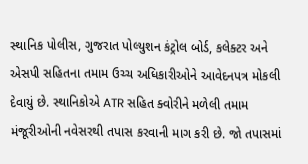સ્થાનિક પોલીસ, ગુજરાત પોલ્યુશન કંટ્રોલ બોર્ડ, કલેક્ટર અને એસપી સહિતના તમામ ઉચ્ચ અધિકારીઓને આવેદનપત્ર મોકલી દેવાયું છે. સ્થાનિકોએ ATR સહિત ક્વોરીને મળેલી તમામ મંજૂરીઓની નવેસરથી તપાસ કરવાની માગ કરી છે. જો તપાસમાં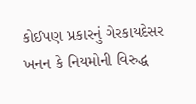કોઈપણ પ્રકારનું ગેરકાયદેસર ખનન કે નિયમોની વિરુદ્ધ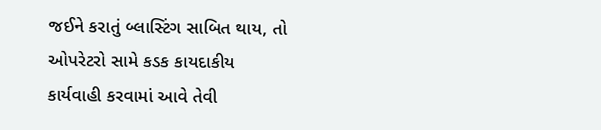જઈને કરાતું બ્લાસ્ટિંગ સાબિત થાય, તો ઓપરેટરો સામે કડક કાયદાકીય કાર્યવાહી કરવામાં આવે તેવી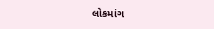લોકમાંગ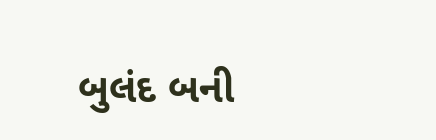બુલંદ બની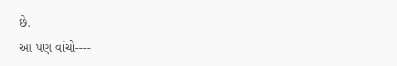છે.
આ પણ વાંચો----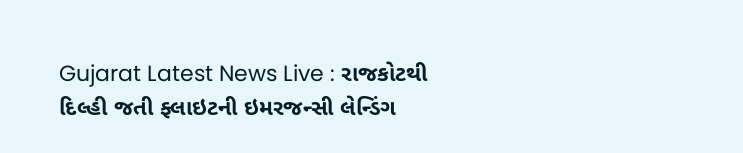Gujarat Latest News Live : રાજકોટથી દિલ્હી જતી ફ્લાઇટની ઇમરજન્સી લેન્ડિંગ